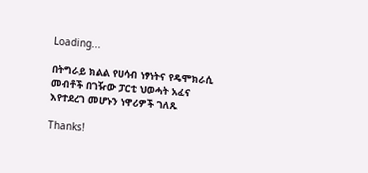Loading...

በትግራይ ክልል የሀሳብ ነፃነትና የዴሞክራሲ መብቶች በገዥው ፓርቲ ህወሓት አፈና እየተደረገ መሆኑን ነዋሪዎች ገለጹ

Thanks!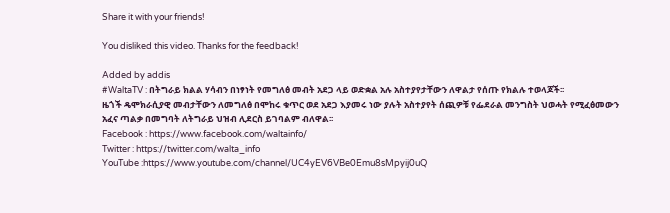Share it with your friends!

You disliked this video. Thanks for the feedback!

Added by addis
#WaltaTV : በትግራይ ክልል ሃሳብን በነፃነት የመግለፅ መብት አደጋ ላይ ወድቋል አሉ አስተያየታቸውን ለዋልታ የሰጡ የክልሉ ተወላጆች፡፡
ዜጎች ዴሞክራሲያዊ መብታቸውን ለመግለፅ በሞከሩ ቁጥር ወደ አደጋ እያመሩ ነው ያሉት አስተያየት ሰጪዎቹ የፌደራል መንግስት ህወሓት የሚፈፅመውን አፈና ጣልቃ በመግባት ለትግራይ ህዝብ ሊደርስ ይገባልም ብለዋል፡፡
Facebook : https://www.facebook.com/waltainfo/
Twitter : https://twitter.com/walta_info
YouTube :https://www.youtube.com/channel/UC4yEV6VBe0Emu8sMpyij0uQ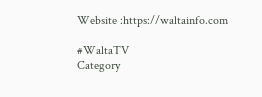Website :https://waltainfo.com

#WaltaTV
Category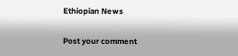Ethiopian News

Post your comment